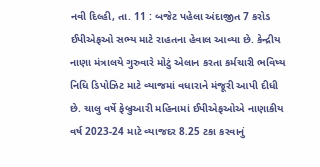નવી દિલ્હી, તા. 11 : બજેટ પહેલા અંદાજીત 7 કરોડ ઈપીએફઓ સભ્ય માટે રાહતના હેવાલ આવ્યા છે. કેન્દ્રીય નાણા મંત્રાલયે ગુરુવારે મોટું એલાન કરતા કર્મચારી ભવિષ્ય નિધિ ડિપોઝિટ માટે વ્યાજમાં વધારાને મંજૂરી આપી દીધી છે. ચાલુ વર્ષે ફેબ્રુઆરી મહિનામાં ઈપીએફઓએ નાણાકીય વર્ષ 2023-24 માટે વ્યાજદર 8.25 ટકા કરવાનું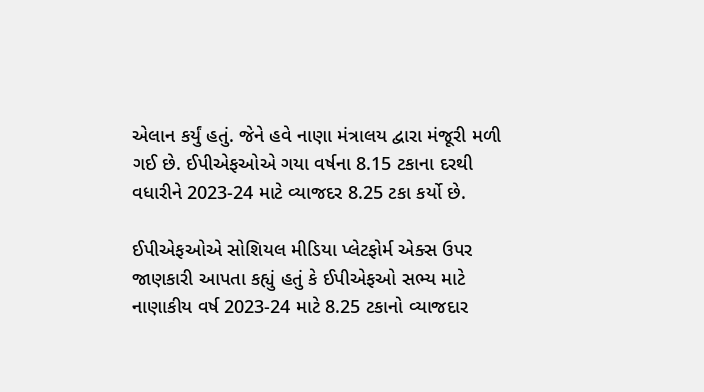એલાન કર્યું હતું. જેને હવે નાણા મંત્રાલય દ્વારા મંજૂરી મળી ગઈ છે. ઈપીએફઓએ ગયા વર્ષના 8.15 ટકાના દરથી વધારીને 2023-24 માટે વ્યાજદર 8.25 ટકા કર્યો છે.

ઈપીએફઓએ સોશિયલ મીડિયા પ્લેટફોર્મ એક્સ ઉપર જાણકારી આપતા કહ્યું હતું કે ઈપીએફઓ સભ્ય માટે નાણાકીય વર્ષ 2023-24 માટે 8.25 ટકાનો વ્યાજદાર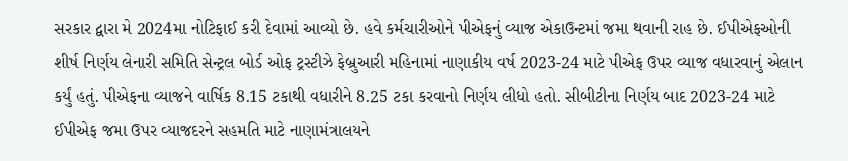સરકાર દ્વારા મે 2024મા નોટિફાઈ કરી દેવામાં આવ્યો છે. હવે કર્મચારીઓને પીએફનું વ્યાજ એકાઉન્ટમાં જમા થવાની રાહ છે. ઈપીએફઓની શીર્ષ નિર્ણય લેનારી સમિતિ સેન્ટ્રલ બોર્ડ ઓફ ટ્રસ્ટીઝે ફેબ્રુઆરી મહિનામાં નાણાકીય વર્ષ 2023-24 માટે પીએફ ઉપર વ્યાજ વધારવાનું એલાન કર્યું હતું. પીએફના વ્યાજને વાર્ષિક 8.15 ટકાથી વધારીને 8.25 ટકા કરવાનો નિર્ણય લીધો હતો. સીબીટીના નિર્ણય બાદ 2023-24 માટે ઈપીએફ જમા ઉપર વ્યાજદરને સહમતિ માટે નાણામંત્રાલયને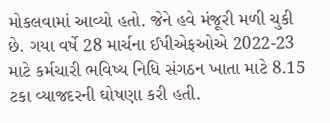મોકલવામાં આવ્યો હતો. જેને હવે મંજૂરી મળી ચુકી છે. ગયા વર્ષે 28 માર્ચના ઈપીએફઓએ 2022-23 માટે કર્મચારી ભવિષ્ય નિધિ સંગઠન ખાતા માટે 8.15 ટકા વ્યાજદરની ઘોષણા કરી હતી.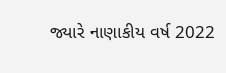જ્યારે નાણાકીય વર્ષ 2022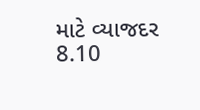માટે વ્યાજદર 8.10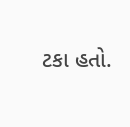ટકા હતો.